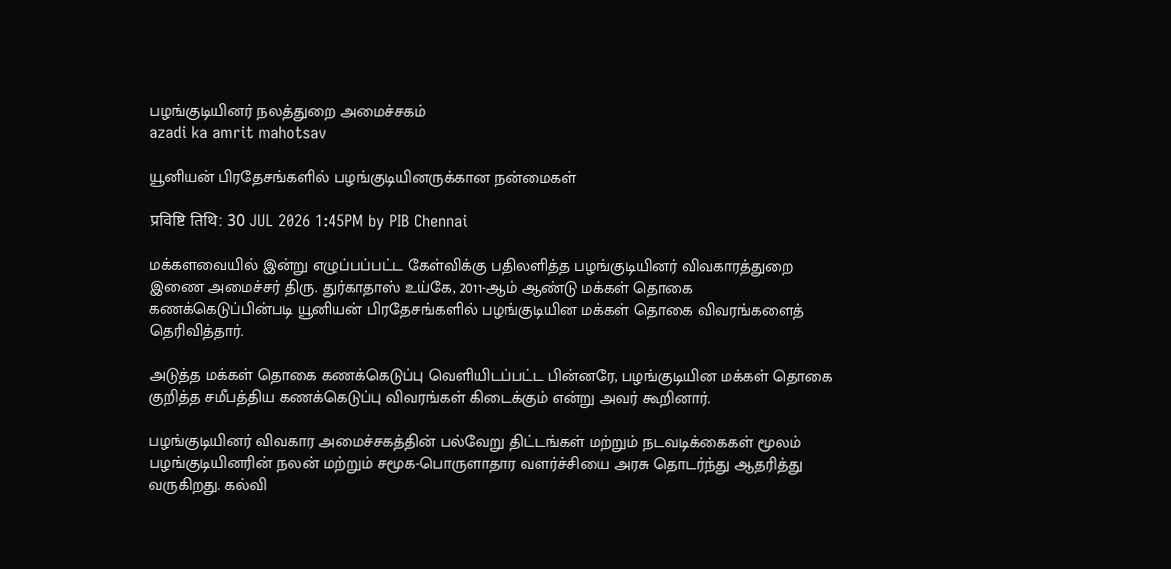பழங்குடியினர் நலத்துறை அமைச்சகம்
azadi ka amrit mahotsav

யூனியன் பிரதேசங்களில் பழங்குடியினருக்கான நன்மைகள்

प्रविष्टि तिथि: 30 JUL 2026 1:45PM by PIB Chennai

மக்களவையில் இன்று எழுப்பப்பட்ட கேள்விக்கு பதிலளித்த பழங்குடியினர் விவகாரத்துறை  இணை அமைச்சர் திரு. துர்காதாஸ் உய்கே, 2011-ஆம் ஆண்டு மக்கள் தொகை கணக்கெடுப்பின்படி யூனியன் பிரதேசங்களில் பழங்குடியின மக்கள் தொகை விவரங்களைத் தெரிவித்தார்.

அடுத்த மக்கள் தொகை கணக்கெடுப்பு வெளியிடப்பட்ட பின்னரே, பழங்குடியின மக்கள் தொகை குறித்த சமீபத்திய கணக்கெடுப்பு விவரங்கள் கிடைக்கும் என்று அவர் கூறினார்.

பழங்குடியினர் விவகார அமைச்சகத்தின் பல்வேறு திட்டங்கள் மற்றும் நடவடிக்கைகள் மூலம் பழங்குடியினரின் நலன் மற்றும் சமூக-பொருளாதார வளர்ச்சியை அரசு தொடர்ந்து ஆதரித்து வருகிறது. கல்வி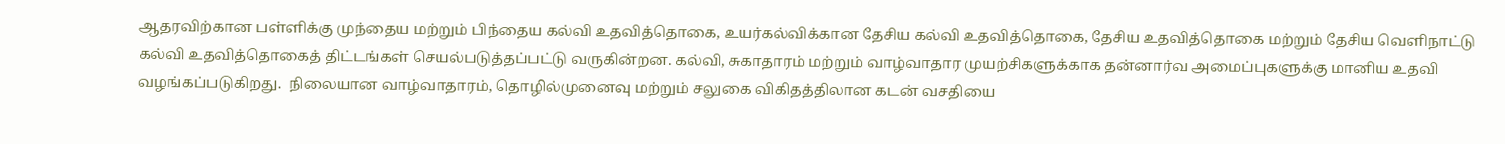ஆதரவிற்கான பள்ளிக்கு முந்தைய மற்றும் பிந்தைய கல்வி உதவித்தொகை, உயர்கல்விக்கான தேசிய கல்வி உதவித்தொகை, தேசிய உதவித்தொகை மற்றும் தேசிய வெளிநாட்டு கல்வி உதவித்தொகைத் திட்டங்கள் செயல்படுத்தப்பட்டு வருகின்றன. கல்வி, சுகாதாரம் மற்றும் வாழ்வாதார முயற்சிகளுக்காக தன்னார்வ அமைப்புகளுக்கு மானிய உதவி வழங்கப்படுகிறது.  நிலையான வாழ்வாதாரம், தொழில்முனைவு மற்றும் சலுகை விகிதத்திலான கடன் வசதியை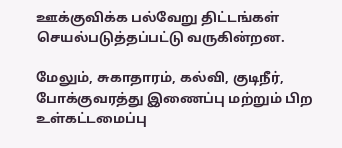ஊக்குவிக்க பல்வேறு திட்டங்கள் செயல்படுத்தப்பட்டு வருகின்றன.

மேலும், சுகாதாரம், கல்வி, குடிநீர், போக்குவரத்து இணைப்பு மற்றும் பிற உள்கட்டமைப்பு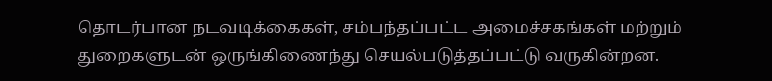தொடர்பான நடவடிக்கைகள், சம்பந்தப்பட்ட அமைச்சகங்கள் மற்றும் துறைகளுடன் ஒருங்கிணைந்து செயல்படுத்தப்பட்டு வருகின்றன.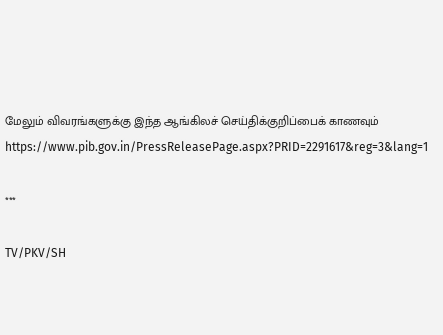மேலும் விவரங்களுக்கு இந்த ஆங்கிலச் செய்திக்குறிப்பைக் காணவும் https://www.pib.gov.in/PressReleasePage.aspx?PRID=2291617&reg=3&lang=1

***

TV/PKV/SH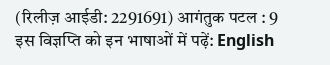(रिलीज़ आईडी: 2291691) आगंतुक पटल : 9
इस विज्ञप्ति को इन भाषाओं में पढ़ें: English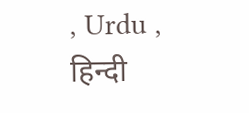, Urdu , हिन्दी